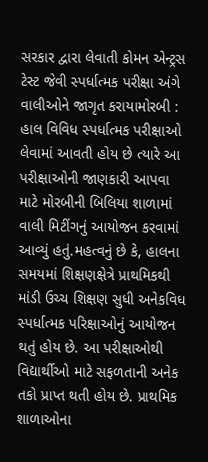સરકાર દ્વારા લેવાતી કોમન એન્ટ્રસ ટેસ્ટ જેવી સ્પર્ધાત્મક પરીક્ષા અંગે વાલીઓને જાગૃત કરાયામોરબી : હાલ વિવિધ સ્પર્ધાત્મક પરીક્ષાઓ લેવામાં આવતી હોય છે ત્યારે આ પરીક્ષાઓની જાણકારી આપવા માટે મોરબીની બિલિયા શાળામાં વાલી મિટીંગનું આયોજન કરવામાં આવ્યું હતું.મહત્વનું છે કે, હાલના સમયમાં શિક્ષણક્ષેત્રે પ્રાથમિકથી માંડી ઉચ્ચ શિક્ષણ સુધી અનેકવિધ સ્પર્ધાત્મક પરિક્ષાઓનું આયોજન થતું હોય છે. આ પરીક્ષાઓથી વિદ્યાર્થીઓ માટે સફળતાની અનેક તકો પ્રાપ્ત થતી હોય છે. પ્રાથમિક શાળાઓના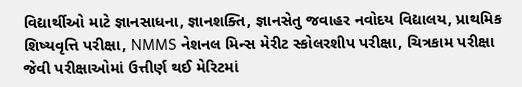વિદ્યાર્થીઓ માટે જ્ઞાનસાધના, જ્ઞાનશક્તિ, જ્ઞાનસેતુ જવાહર નવોદય વિદ્યાલય, પ્રાથમિક શિષ્યવૃત્તિ પરીક્ષા, NMMS નેશનલ મિન્સ મેરીટ સ્કોલરશીપ પરીક્ષા, ચિત્રકામ પરીક્ષા જેવી પરીક્ષાઓમાં ઉત્તીર્ણ થઈ મેરિટમાં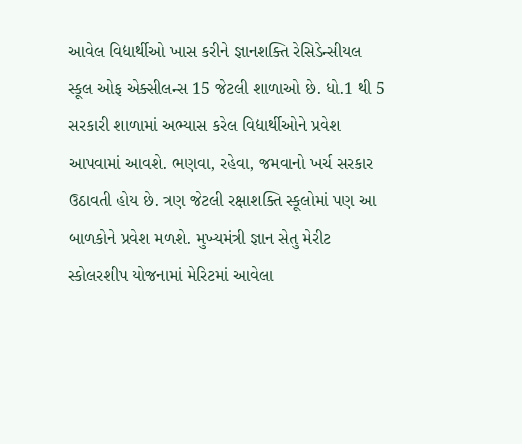આવેલ વિદ્યાર્થીઓ ખાસ કરીને જ્ઞાનશક્તિ રેસિડેન્સીયલ સ્કૂલ ઓફ એક્સીલન્સ 15 જેટલી શાળાઓ છે. ધો.1 થી 5 સરકારી શાળામાં અભ્યાસ કરેલ વિદ્યાર્થીઓને પ્રવેશ આપવામાં આવશે. ભણવા, રહેવા, જમવાનો ખર્ચ સરકાર ઉઠાવતી હોય છે. ત્રણ જેટલી રક્ષાશક્તિ સ્કૂલોમાં પણ આ બાળકોને પ્રવેશ મળશે. મુખ્યમંત્રી જ્ઞાન સેતુ મેરીટ સ્કોલરશીપ યોજનામાં મેરિટમાં આવેલા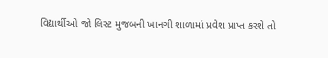વિદ્યાર્થીઓ જો લિસ્ટ મુજબની ખાનગી શાળામાં પ્રવેશ પ્રાપ્ત કરશે તો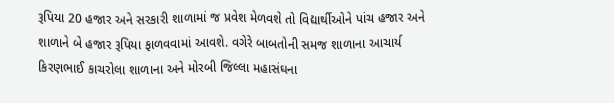રૂપિયા 20 હજાર અને સરકારી શાળામાં જ પ્રવેશ મેળવશે તો વિદ્યાર્થીઓને પાંચ હજાર અને શાળાને બે હજાર રૂપિયા ફાળવવામાં આવશે. વગેરે બાબતોની સમજ શાળાના આચાર્ય કિરણભાઈ કાચરોલા શાળાના અને મોરબી જિલ્લા મહાસંઘના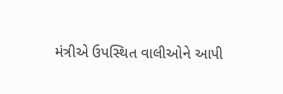મંત્રીએ ઉપસ્થિત વાલીઓને આપી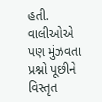હતી. વાલીઓએ પણ મુંઝવતા પ્રશ્નો પૂછીને વિસ્તૃત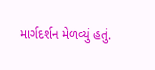માર્ગદર્શન મેળવ્યું હતું.